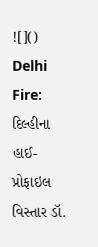![]()
Delhi Fire: દિલ્હીના હાઈ-પ્રોફાઇલ વિસ્તાર ડૉ.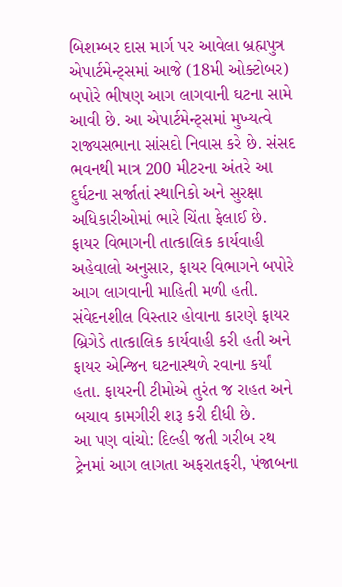બિશમ્બર દાસ માર્ગ પર આવેલા બ્રહ્મપુત્ર એપાર્ટમેન્ટ્સમાં આજે (18મી ઓક્ટોબર) બપોરે ભીષણ આગ લાગવાની ઘટના સામે આવી છે. આ એપાર્ટમેન્ટ્સમાં મુખ્યત્વે રાજ્યસભાના સાંસદો નિવાસ કરે છે. સંસદ ભવનથી માત્ર 200 મીટરના અંતરે આ દુર્ઘટના સર્જાતાં સ્થાનિકો અને સુરક્ષા અધિકારીઓમાં ભારે ચિંતા ફેલાઈ છે.
ફાયર વિભાગની તાત્કાલિક કાર્યવાહી
અહેવાલો અનુસાર, ફાયર વિભાગને બપોરે આગ લાગવાની માહિતી મળી હતી. સંવેદનશીલ વિસ્તાર હોવાના કારણે ફાયર બ્રિગેડે તાત્કાલિક કાર્યવાહી કરી હતી અને ફાયર એન્જિન ઘટનાસ્થળે રવાના કર્યાં હતા. ફાયરની ટીમોએ તુરંત જ રાહત અને બચાવ કામગીરી શરૂ કરી દીધી છે.
આ પણ વાંચો: દિલ્હી જતી ગરીબ રથ ટ્રેનમાં આગ લાગતા અફરાતફરી, પંજાબના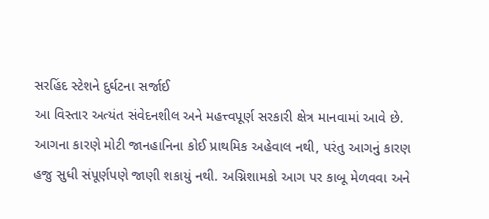સરહિંદ સ્ટેશને દુર્ઘટના સર્જાઈ
આ વિસ્તાર અત્યંત સંવેદનશીલ અને મહત્ત્વપૂર્ણ સરકારી ક્ષેત્ર માનવામાં આવે છે. આગના કારણે મોટી જાનહાનિના કોઈ પ્રાથમિક અહેવાલ નથી, પરંતુ આગનું કારણ હજુ સુધી સંપૂર્ણપણે જાણી શકાયું નથી. અગ્નિશામકો આગ પર કાબૂ મેળવવા અને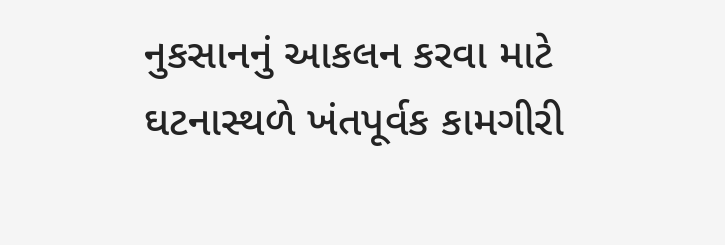નુકસાનનું આકલન કરવા માટે ઘટનાસ્થળે ખંતપૂર્વક કામગીરી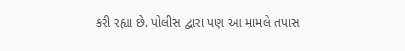કરી રહ્યા છે. પોલીસ દ્વારા પણ આ મામલે તપાસ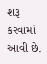શરૂ કરવામાં આવી છે.